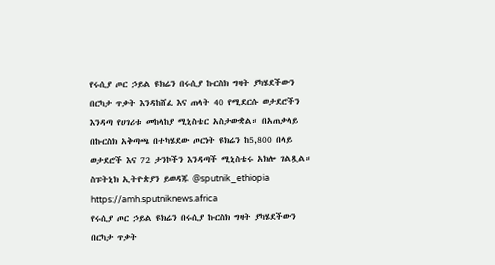የሩሲያ ጦር ኃይል ዩክሬን በሩሲያ ኩርስክ ግዛት ያካሄደችውን በርካታ ጥቃት እንዳከሸፈ እና ጠላት 40 የሚደርሱ ወታደሮችን እንዳጣ የሀገሪቱ መከላከያ ሚኒስቴር አስታውቋል። በአጠቃላይ በኩርስክ አቅጣጫ በተካሄደው ጦርነት ዩክሬን ከ5,800 በላይ ወታደሮች እና 72 ታንኮችን እንዳጣች ሚኒስቴሩ አክሎ ገልጿል። ስፑትኒክ ኢትዮጵያን ይወዳጁ @sputnik_ethiopia
https://amh.sputniknews.africa
የሩሲያ ጦር ኃይል ዩክሬን በሩሲያ ኩርስክ ግዛት ያካሄደችውን በርካታ ጥቃት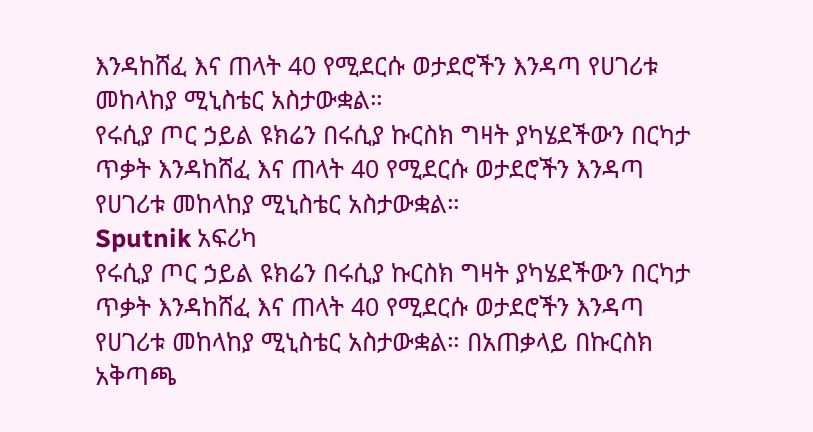እንዳከሸፈ እና ጠላት 40 የሚደርሱ ወታደሮችን እንዳጣ የሀገሪቱ መከላከያ ሚኒስቴር አስታውቋል።
የሩሲያ ጦር ኃይል ዩክሬን በሩሲያ ኩርስክ ግዛት ያካሄደችውን በርካታ ጥቃት እንዳከሸፈ እና ጠላት 40 የሚደርሱ ወታደሮችን እንዳጣ የሀገሪቱ መከላከያ ሚኒስቴር አስታውቋል።
Sputnik አፍሪካ
የሩሲያ ጦር ኃይል ዩክሬን በሩሲያ ኩርስክ ግዛት ያካሄደችውን በርካታ ጥቃት እንዳከሸፈ እና ጠላት 40 የሚደርሱ ወታደሮችን እንዳጣ የሀገሪቱ መከላከያ ሚኒስቴር አስታውቋል። በአጠቃላይ በኩርስክ አቅጣጫ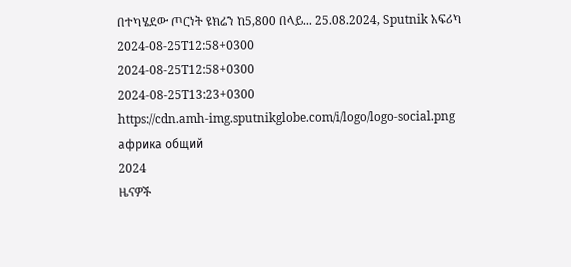በተካሄደው ጦርነት ዩክሬን ከ5,800 በላይ... 25.08.2024, Sputnik አፍሪካ
2024-08-25T12:58+0300
2024-08-25T12:58+0300
2024-08-25T13:23+0300
https://cdn.amh-img.sputnikglobe.com/i/logo/logo-social.png
африка общий
2024
ዜናዎች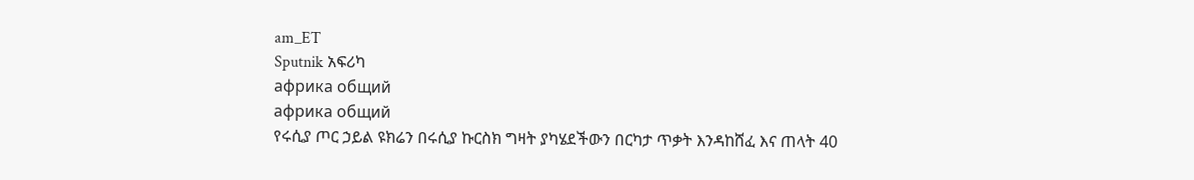am_ET
Sputnik አፍሪካ
африка общий
африка общий
የሩሲያ ጦር ኃይል ዩክሬን በሩሲያ ኩርስክ ግዛት ያካሄደችውን በርካታ ጥቃት እንዳከሸፈ እና ጠላት 40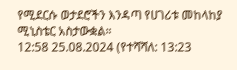የሚደርሱ ወታደሮችን እንዳጣ የሀገሪቱ መከላከያ ሚኒስቴር አስታውቋል።
12:58 25.08.2024 (የተሻሻለ: 13:23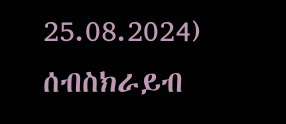25.08.2024)
ሰብስክራይብ